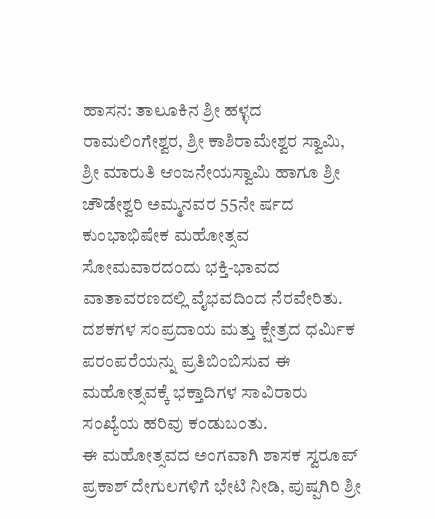ಹಾಸನ: ತಾಲೂಕಿನ ಶ್ರೀ ಹಳ್ಳದ ರಾಮಲಿಂಗೇಶ್ವರ, ಶ್ರೀ ಕಾಶಿರಾಮೇಶ್ವರ ಸ್ವಾಮಿ, ಶ್ರೀ ಮಾರುತಿ ಆಂಜನೇಯಸ್ವಾಮಿ ಹಾಗೂ ಶ್ರೀ ಚೌಡೇಶ್ವರಿ ಅಮ್ಮನವರ 55ನೇ ರ್ಷದ ಕುಂಭಾಭಿಷೇಕ ಮಹೋತ್ಸವ ಸೋಮವಾರದಂದು ಭಕ್ತಿ-ಭಾವದ ವಾತಾವರಣದಲ್ಲಿ ವೈಭವದಿಂದ ನೆರವೇರಿತು.
ದಶಕಗಳ ಸಂಪ್ರದಾಯ ಮತ್ತು ಕ್ಷೇತ್ರದ ಧರ್ಮಿಕ ಪರಂಪರೆಯನ್ನು ಪ್ರತಿಬಿಂಬಿಸುವ ಈ ಮಹೋತ್ಸವಕ್ಕೆ ಭಕ್ತಾದಿಗಳ ಸಾವಿರಾರು ಸಂಖ್ಯೆಯ ಹರಿವು ಕಂಡುಬಂತು.
ಈ ಮಹೋತ್ಸವದ ಅಂಗವಾಗಿ ಶಾಸಕ ಸ್ವರೂಪ್ ಪ್ರಕಾಶ್ ದೇಗುಲಗಳಿಗೆ ಭೇಟಿ ನೀಡಿ, ಪುಷ್ಪಗಿರಿ ಶ್ರೀ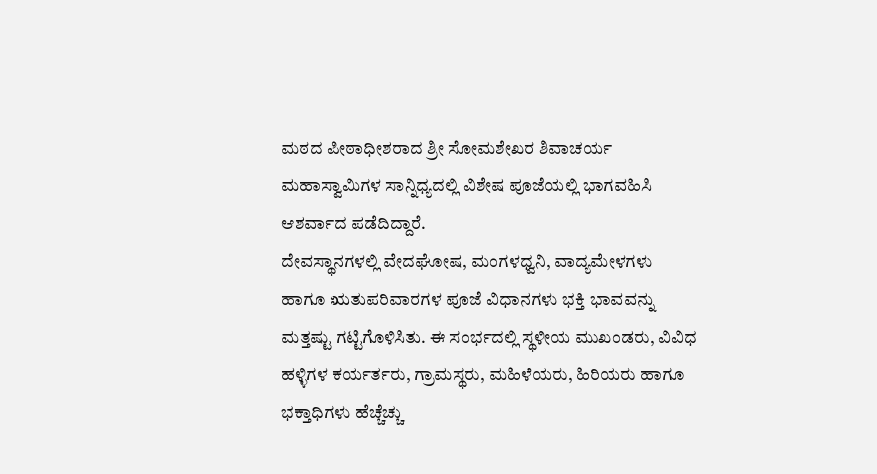ಮಠದ ಪೀಠಾಧೀಶರಾದ ಶ್ರೀ ಸೋಮಶೇಖರ ಶಿವಾಚರ್ಯ ಮಹಾಸ್ವಾಮಿಗಳ ಸಾನ್ನಿಧ್ಯದಲ್ಲಿ ವಿಶೇಷ ಪೂಜೆಯಲ್ಲಿ ಭಾಗವಹಿಸಿ ಆಶರ್ವಾದ ಪಡೆದಿದ್ದಾರೆ.
ದೇವಸ್ಥಾನಗಳಲ್ಲಿ ವೇದಘೋಷ, ಮಂಗಳಧ್ವನಿ, ವಾದ್ಯಮೇಳಗಳು ಹಾಗೂ ಋತುಪರಿವಾರಗಳ ಪೂಜೆ ವಿಧಾನಗಳು ಭಕ್ತಿ ಭಾವವನ್ನು ಮತ್ತಷ್ಟು ಗಟ್ಟಿಗೊಳಿಸಿತು. ಈ ಸಂರ್ಭದಲ್ಲಿ ಸ್ಥಳೀಯ ಮುಖಂಡರು, ವಿವಿಧ ಹಳ್ಳಿಗಳ ಕರ್ಯರ್ತರು, ಗ್ರಾಮಸ್ಥರು, ಮಹಿಳೆಯರು, ಹಿರಿಯರು ಹಾಗೂ ಭಕ್ತಾಧಿಗಳು ಹೆಚ್ಚೆಚ್ಚು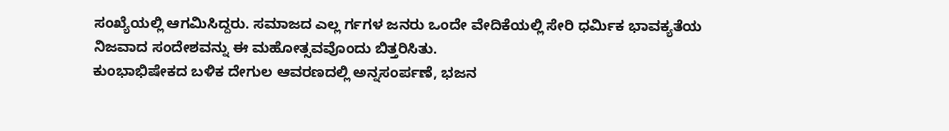ಸಂಖ್ಯೆಯಲ್ಲಿ ಆಗಮಿಸಿದ್ದರು. ಸಮಾಜದ ಎಲ್ಲ ರ್ಗಗಳ ಜನರು ಒಂದೇ ವೇದಿಕೆಯಲ್ಲಿ ಸೇರಿ ಧರ್ಮಿಕ ಭಾವಕ್ಯತೆಯ ನಿಜವಾದ ಸಂದೇಶವನ್ನು ಈ ಮಹೋತ್ಸವವೊಂದು ಬಿತ್ತರಿಸಿತು.
ಕುಂಭಾಭಿಷೇಕದ ಬಳಿಕ ದೇಗುಲ ಆವರಣದಲ್ಲಿ ಅನ್ನಸಂರ್ಪಣೆ, ಭಜನ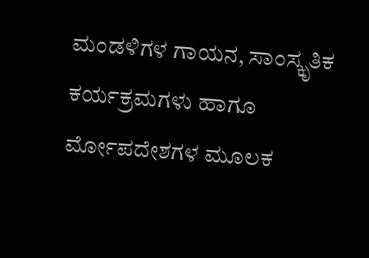ಮಂಡಳಿಗಳ ಗಾಯನ, ಸಾಂಸ್ಕೃತಿಕ ಕರ್ಯಕ್ರಮಗಳು ಹಾಗೂ ರ್ಮೋಪದೇಶಗಳ ಮೂಲಕ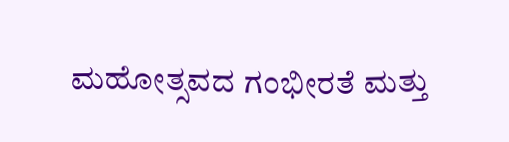ಮಹೋತ್ಸವದ ಗಂಭೀರತೆ ಮತ್ತು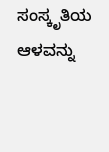ಸಂಸ್ಕೃತಿಯ ಆಳವನ್ನು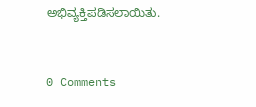ಅಭಿವ್ಯಕ್ತಿಪಡಿಸಲಾಯಿತು.


0 Comments